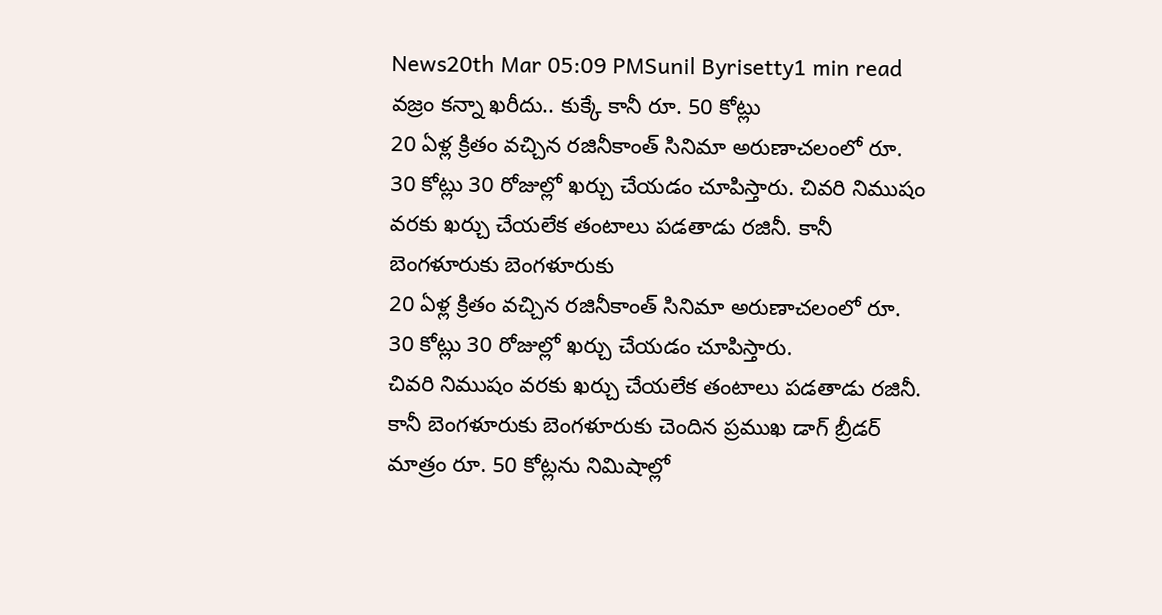News20th Mar 05:09 PMSunil Byrisetty1 min read
వజ్రం కన్నా ఖరీదు.. కుక్కే కానీ రూ. 50 కోట్లు
20 ఏళ్ల క్రితం వచ్చిన రజినీకాంత్ సినిమా అరుణాచలంలో రూ. 30 కోట్లు 30 రోజుల్లో ఖర్చు చేయడం చూపిస్తారు. చివరి నిముషం వరకు ఖర్చు చేయలేక తంటాలు పడతాడు రజినీ. కానీ బెంగళూరుకు బెంగళూరుకు
20 ఏళ్ల క్రితం వచ్చిన రజినీకాంత్ సినిమా అరుణాచలంలో రూ. 30 కోట్లు 30 రోజుల్లో ఖర్చు చేయడం చూపిస్తారు.
చివరి నిముషం వరకు ఖర్చు చేయలేక తంటాలు పడతాడు రజినీ. కానీ బెంగళూరుకు బెంగళూరుకు చెందిన ప్రముఖ డాగ్ బ్రీడర్ మాత్రం రూ. 50 కోట్లను నిమిషాల్లో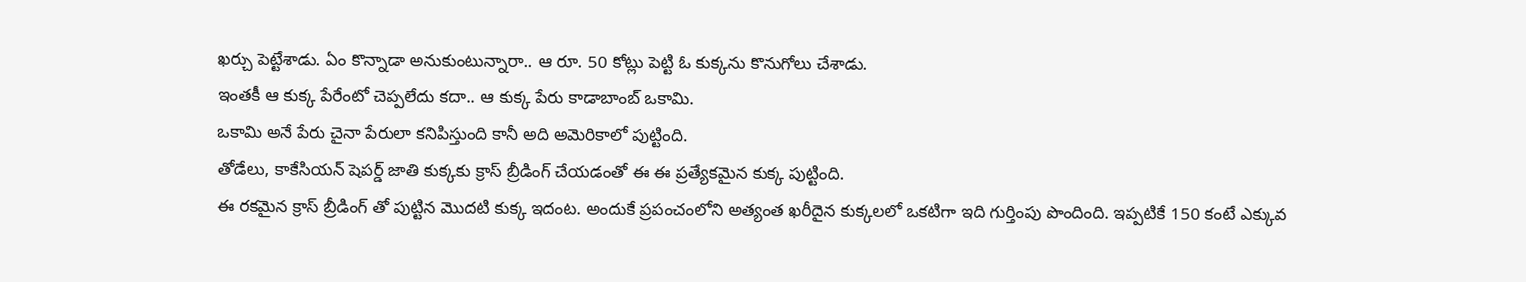ఖర్చు పెట్టేశాడు. ఏం కొన్నాడా అనుకుంటున్నారా.. ఆ రూ. 50 కోట్లు పెట్టి ఓ కుక్కను కొనుగోలు చేశాడు.
ఇంతకీ ఆ కుక్క పేరేంటో చెప్పలేదు కదా.. ఆ కుక్క పేరు కాడాబాంబ్ ఒకామి.
ఒకామి అనే పేరు చైనా పేరులా కనిపిస్తుంది కానీ అది అమెరికాలో పుట్టింది.
తోడేలు, కాకేసియన్ షెపర్డ్ జాతి కుక్కకు క్రాస్ బ్రీడింగ్ చేయడంతో ఈ ఈ ప్రత్యేకమైన కుక్క పుట్టింది.
ఈ రకమైన క్రాస్ బ్రీడింగ్ తో పుట్టిన మొదటి కుక్క ఇదంట. అందుకే ప్రపంచంలోని అత్యంత ఖరీదైన కుక్కలలో ఒకటిగా ఇది గుర్తింపు పొందింది. ఇప్పటికే 150 కంటే ఎక్కువ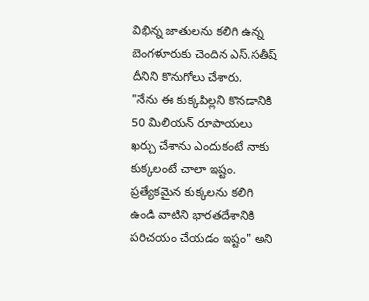విభిన్న జాతులను కలిగి ఉన్న బెంగళూరుకు చెందిన ఎస్.సతీష్ దీనిని కొనుగోలు చేశారు.
"నేను ఈ కుక్కపిల్లని కొనడానికి 50 మిలియన్ రూపాయలు ఖర్చు చేశాను ఎందుకంటే నాకు కుక్కలంటే చాలా ఇష్టం.
ప్రత్యేకమైన కుక్కలను కలిగి ఉండి వాటిని భారతదేశానికి పరిచయం చేయడం ఇష్టం" అని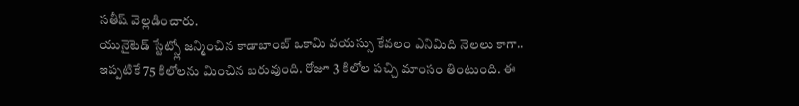సతీష్ వెల్లడించారు.
యునైటెడ్ స్టేట్స్లో జన్మించిన కాడాబాంబ్ ఒకామి వయస్సు కేవలం ఎనిమిది నెలలు కాగా.. ఇప్పటికే 75 కిలోలను మించిన బరువుంది. రోజూ 3 కిలోల పచ్చి మాంసం తింటుంది. ఈ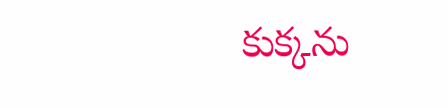కుక్కను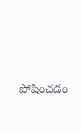పోషించడం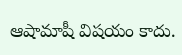ఆషామాషీ విషయం కాదు.